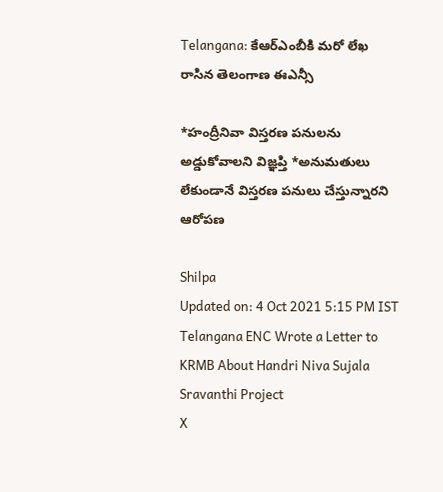Telangana: కేఆర్ఎంబీకి మరో లేఖ రాసిన తెలంగాణ ఈఎన్సీ

*హంద్రీనివా విస్తరణ పనులను అడ్డుకోవాలని విజ్ఞప్తి *అనుమతులు లేకుండానే విస్తరణ పనులు చేస్తున్నారని ఆరోపణ

Shilpa
Updated on: 4 Oct 2021 5:15 PM IST
Telangana ENC Wrote a Letter to KRMB About Handri Niva Sujala Sravanthi Project
X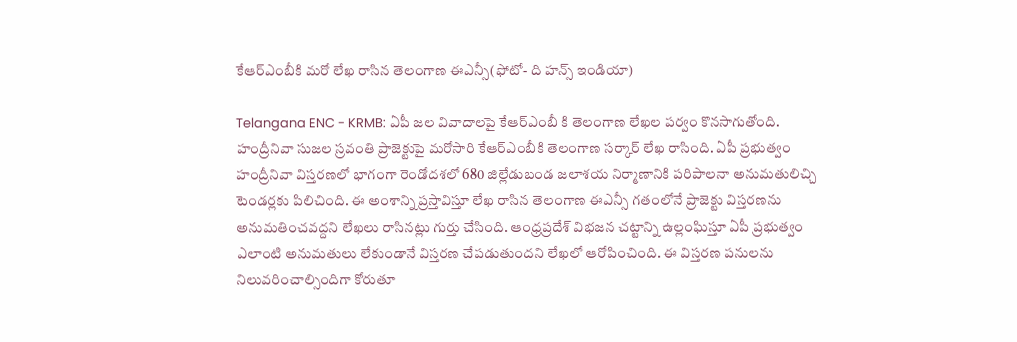కేఆర్ఎంబీకి మరో లేఖ రాసిన తెలంగాణ ఈఎన్సీ(ఫోటో- ది హన్స్ ఇండియా)

Telangana ENC - KRMB: ఏపీ జల వివాదాలపై కేఆర్‌ఎంబీ కి తెలంగాణ లేఖల పర్వం కొనసాగుతోంది. హంద్రీనివా సుజల స్రవంతి ప్రాజెక్టుపై మరోసారి కేఆర్ఎంబీకి తెలంగాణ సర్కార్ లేఖ రాసింది. ఏపీ ప్రభుత్వం హంద్రీనివా విస్తరణలో భాగంగా రెండోదశలో 680 జిల్లేడుబండ జలాశయ నిర్మాణానికి పరిపాలనా అనుమతులిచ్చి టెండర్లకు పిలిచింది. ఈ అంశాన్ని ప్రస్తావిస్తూ లేఖ రాసిన తెలంగాణ ఈఎన్సీ గతంలోనే ప్రాజెక్టు విస్తరణను అనుమతించవద్దని లేఖలు రాసినట్లు గుర్తు చేసింది. ఆంధ్రప్రదేశ్ విభజన చట్టాన్ని ఉల్లంఘిస్తూ ఏపీ ప్రభుత్వం ఎలాంటి అనుమతులు లేకుండానే విస్తరణ చేపడుతుందని లేఖలో ఆరోపించింది. ఈ విస్తరణ పనులను నిలువరించాల్సిందిగా కోరుతూ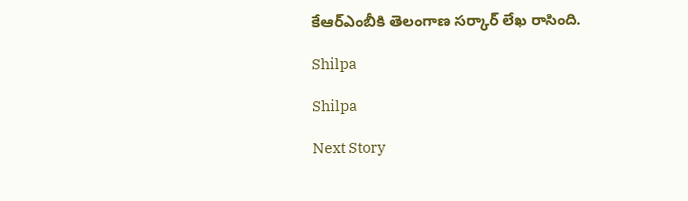కేఆర్ఎంబీకి తెలంగాణ సర్కార్ లేఖ రాసింది.

Shilpa

Shilpa

Next Story